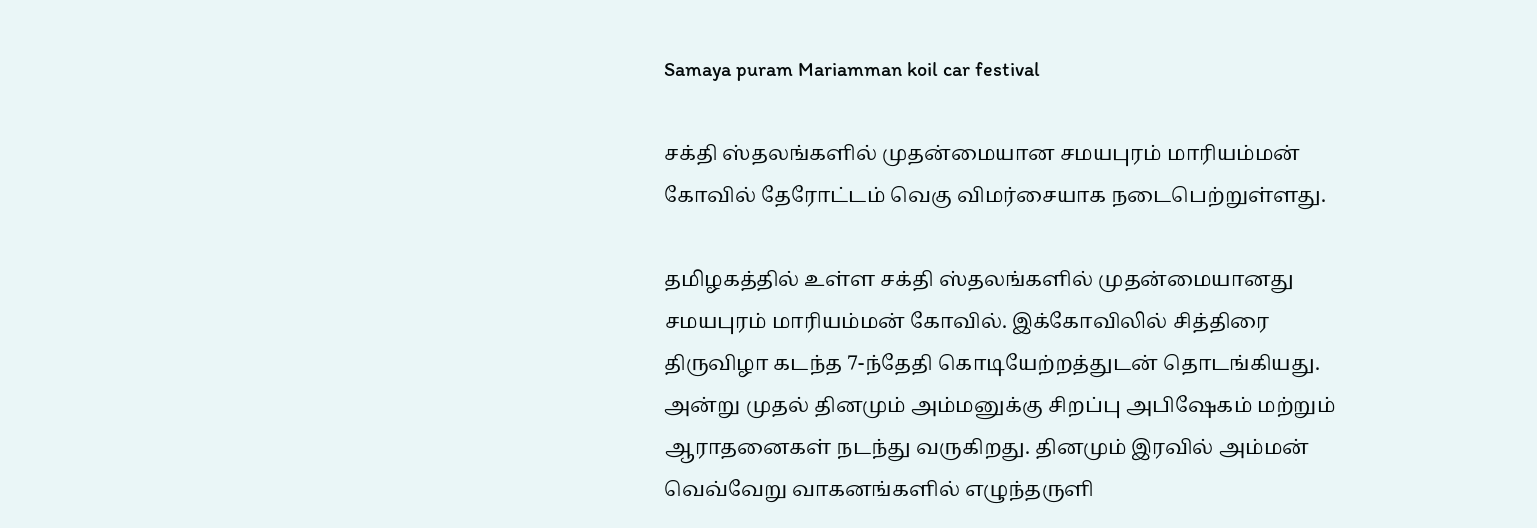Samaya puram Mariamman koil car festival

சக்தி ஸ்தலங்களில் முதன்மையான சமயபுரம் மாரியம்மன் கோவில் தேரோட்டம் வெகு விமர்சையாக நடைபெற்றுள்ளது.

தமிழகத்தில் உள்ள சக்தி ஸ்தலங்களில் முதன்மையானது சமயபுரம் மாரியம்மன் கோவில். இக்கோவிலில் சித்திரை திருவிழா கடந்த 7-ந்தேதி கொடியேற்றத்துடன் தொடங்கியது. அன்று முதல் தினமும் அம்மனுக்கு சிறப்பு அபிஷேகம் மற்றும் ஆராதனைகள் நடந்து வருகிறது. தினமும் இரவில் அம்மன் வெவ்வேறு வாகனங்களில் எழுந்தருளி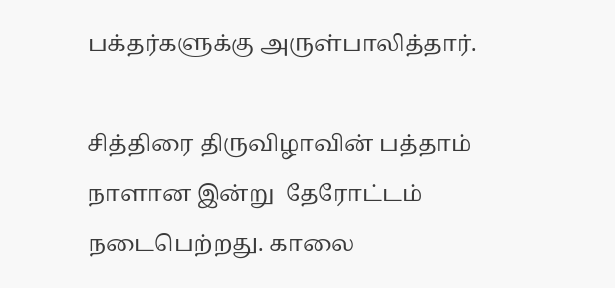பக்தர்களுக்கு அருள்பாலித்தார்.

சித்திரை திருவிழாவின் பத்தாம் நாளான இன்று  தேரோட்டம் நடைபெற்றது. காலை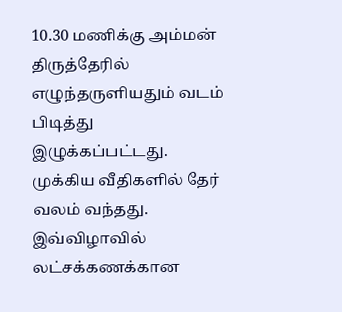10.30 மணிக்கு அம்மன் திருத்தேரில் எழுந்தருளியதும் வடம் பிடித்து இழுக்கப்பட்டது. முக்கிய வீதிகளில் தேர் வலம் வந்தது. இவ்விழாவில் லட்சக்கணக்கான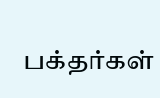பக்தர்கள்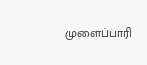முளைப்பாரி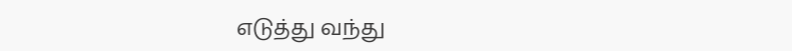எடுத்து வந்து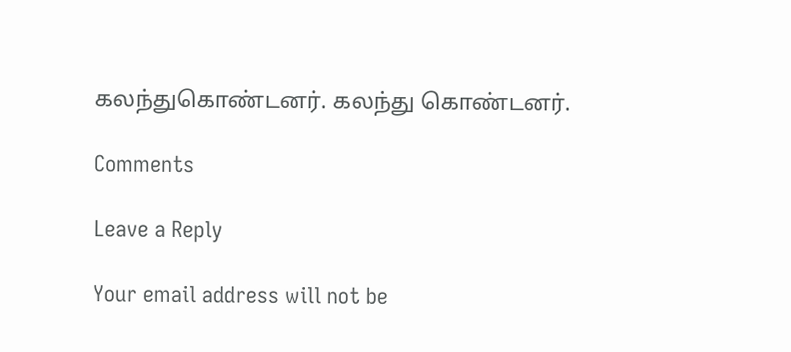கலந்துகொண்டனர். கலந்து கொண்டனர்.

Comments

Leave a Reply

Your email address will not be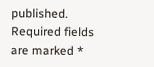published. Required fields are marked *